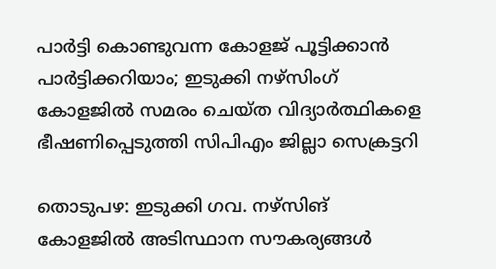പാര്‍ട്ടി കൊണ്ടുവന്ന കോളജ് പൂട്ടിക്കാന്‍ പാര്‍ട്ടിക്കറിയാം; ഇടുക്കി നഴ്‌സിംഗ് കോളജില്‍ സമരം ചെയ്ത വിദ്യാര്‍ത്ഥികളെ ഭീഷണിപ്പെടുത്തി സിപിഎം ജില്ലാ സെക്രട്ടറി

തൊടുപഴ: ഇടുക്കി ഗവ. നഴ്‌സിങ് കോളജില്‍ അടിസ്ഥാന സൗകര്യങ്ങള്‍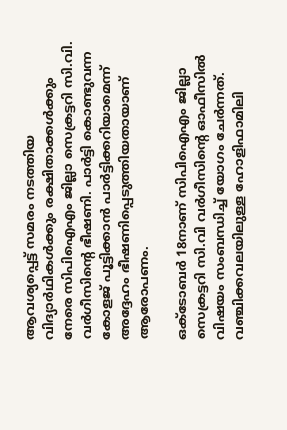ആവശ്യപ്പെട്ട് സമരം നടത്തിയ വിദ്യാര്‍ഥികള്‍ക്കും രക്ഷിതാക്കള്‍ക്കും നേരെ സിപിഐഎം ജില്ലാ സെക്രട്ടറി സി.വി. വര്‍ഗീസിന്റെ ഭീഷണി. പാര്‍ട്ടി കൊണ്ടുവന്ന കോളജ് പൂട്ടിക്കാന്‍ പാര്‍ട്ടിക്കറിയാമെന്ന് അദ്ദേഹം ഭീഷണിപ്പെടുത്തിയതായാണ് ആരോപണം.

ഒക്ടോബര്‍ 18നാണ് സിപിഐഎം ജില്ലാ സെക്രട്ടറി സി.വി വര്‍ഗീസിന്റെ ഓഫീസില്‍ വിഷയം സംബന്ധിച്ച് യോഗം ചേര്‍ന്നത്. വഞ്ചിക്കവലയിലുള്ള ഹോളിഫാമിലി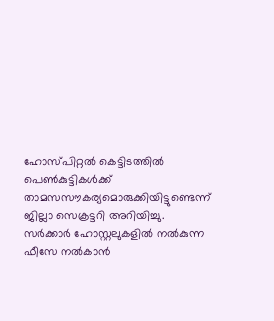ഹോസ്പിറ്റല്‍ കെട്ടിടത്തില്‍ പെണ്‍കുട്ടികള്‍ക്ക് താമസസൗകര്യമൊരുക്കിയിട്ടുണ്ടെന്ന് ജില്ലാ സെക്രട്ടറി അറിയിച്ചു. സര്‍ക്കാര്‍ ഹോസ്റ്റലുകളില്‍ നല്‍കുന്ന ഫീസേ നല്‍കാന്‍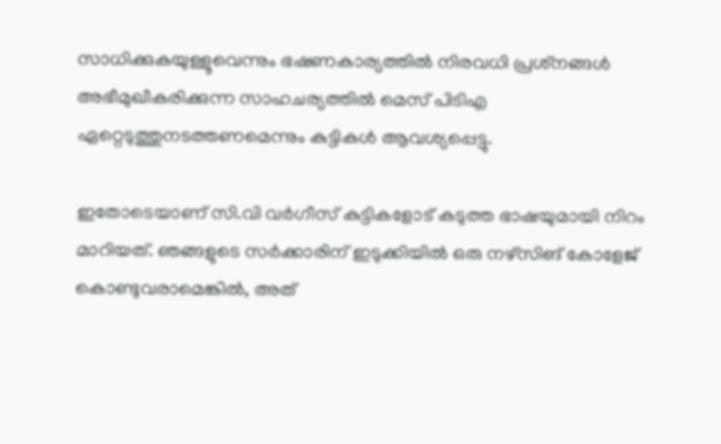സാധിക്കുകയുള്ളൂവെന്നും ഭഷണകാര്യത്തില്‍ നിരവധി പ്രശ്‌നങ്ങള്‍ അഭീമുഖീകരിക്കുന്ന സാഹചര്യത്തില്‍ മെസ് പിടിഎ ഏറ്റെടുത്തുനടത്തണമെന്നും കുട്ടികള്‍ ആവശ്യപ്പെട്ടു.

ഇതോടെയാണ് സി.വി വര്‍ഗീസ് കുട്ടികളോട് കടുത്ത ഭാഷയുമായി നിറം മാറിയത്. ഞങ്ങളുടെ സര്‍ക്കാരിന് ഇടുക്കിയില്‍ ഒരു നഴ്‌സിങ് കോളേജ് കൊണ്ടുവരാമെങ്കില്‍, അത്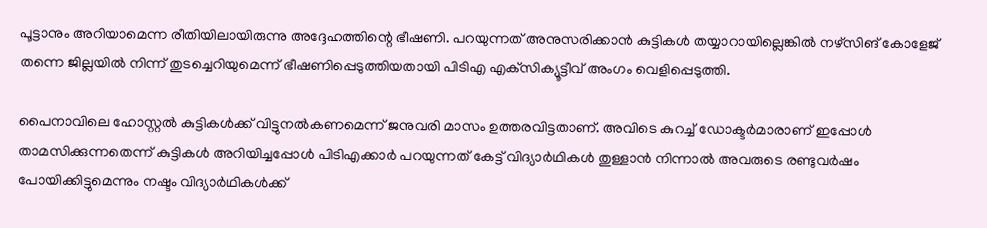പൂട്ടാനും അറിയാമെന്ന രീതിയിലായിരുന്നു അദ്ദേഹത്തിന്റെ ഭീഷണി. പറയുന്നത് അനുസരിക്കാന്‍ കുട്ടികള്‍ തയ്യാറായില്ലെങ്കില്‍ നഴ്‌സിങ് കോളേജ് തന്നെ ജില്ലയില്‍ നിന്ന് തുടച്ചെറിയുമെന്ന് ഭീഷണിപ്പെടുത്തിയതായി പിടിഎ എക്‌സിക്യൂട്ടീവ് അംഗം വെളിപ്പെടുത്തി.

പൈനാവിലെ ഹോസ്റ്റല്‍ കുട്ടികള്‍ക്ക് വിട്ടുനല്‍കണമെന്ന് ജനുവരി മാസം ഉത്തരവിട്ടതാണ്. അവിടെ കുറച്ച് ഡോക്ടര്‍മാരാണ് ഇപ്പോള്‍ താമസിക്കുന്നതെന്ന് കുട്ടികള്‍ അറിയിച്ചപ്പോള്‍ പിടിഎക്കാര്‍ പറയുന്നത് കേട്ട് വിദ്യാര്‍ഥികള്‍ തുള്ളാന്‍ നിന്നാല്‍ അവരുടെ രണ്ടുവര്‍ഷം പോയിക്കിട്ടുമെന്നും നഷ്ടം വിദ്യാര്‍ഥികള്‍ക്ക്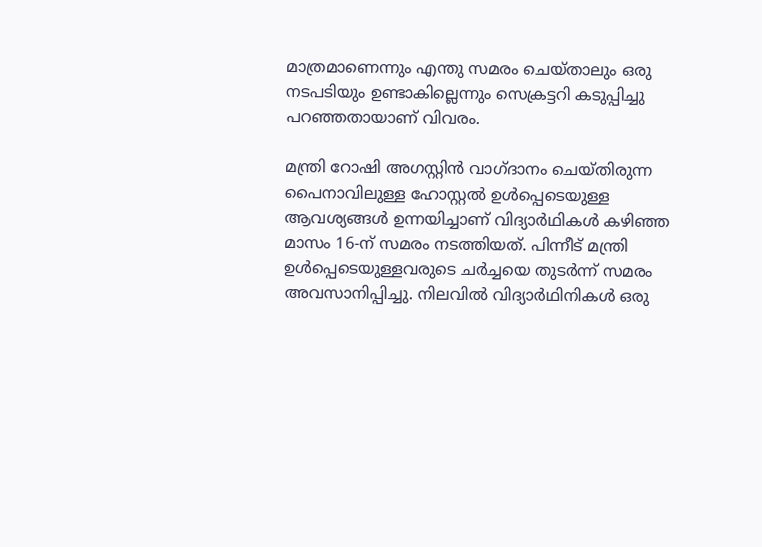മാത്രമാണെന്നും എന്തു സമരം ചെയ്താലും ഒരു നടപടിയും ഉണ്ടാകില്ലെന്നും സെക്രട്ടറി കടുപ്പിച്ചു പറഞ്ഞതായാണ് വിവരം.

മന്ത്രി റോഷി അഗസ്റ്റിന്‍ വാഗ്ദാനം ചെയ്തിരുന്ന പൈനാവിലുള്ള ഹോസ്റ്റല്‍ ഉള്‍പ്പെടെയുള്ള ആവശ്യങ്ങള്‍ ഉന്നയിച്ചാണ് വിദ്യാര്‍ഥികള്‍ കഴിഞ്ഞ മാസം 16-ന് സമരം നടത്തിയത്. പിന്നീട് മന്ത്രി ഉള്‍പ്പെടെയുള്ളവരുടെ ചര്‍ച്ചയെ തുടര്‍ന്ന് സമരം അവസാനിപ്പിച്ചു. നിലവില്‍ വിദ്യാര്‍ഥിനികള്‍ ഒരു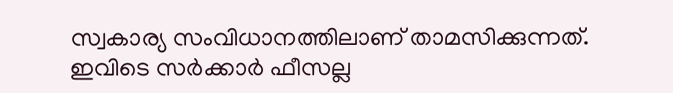സ്വകാര്യ സംവിധാനത്തിലാണ് താമസിക്കുന്നത്. ഇവിടെ സര്‍ക്കാര്‍ ഫീസല്ല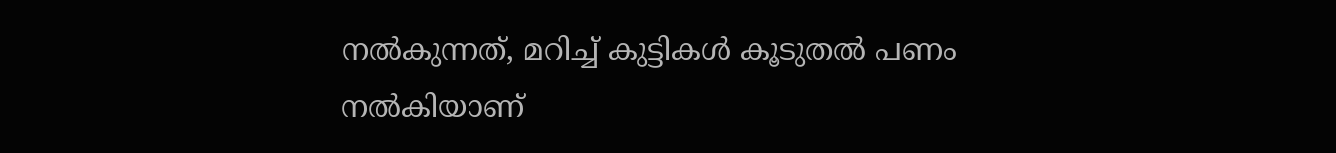നല്‍കുന്നത്, മറിച്ച് കുട്ടികള്‍ കൂടുതല്‍ പണം നല്‍കിയാണ്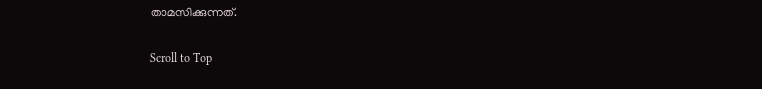താമസിക്കുന്നത്.

Scroll to Top